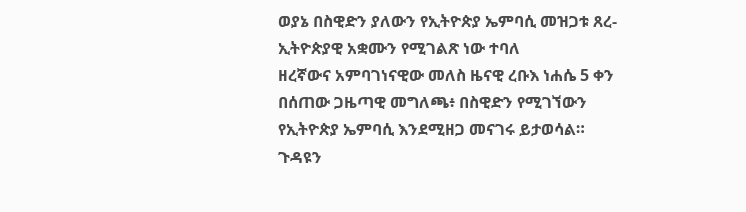ወያኔ በስዊድን ያለውን የኢትዮጵያ ኤምባሲ መዝጋቱ ጸረ-ኢትዮጵያዊ አቋሙን የሚገልጽ ነው ተባለ
ዘረኛውና አምባገነናዊው መለስ ዜናዊ ረቡእ ነሐሴ 5 ቀን በሰጠው ጋዜጣዊ መግለጫ፥ በስዊድን የሚገኘውን የኢትዮጵያ ኤምባሲ እንደሚዘጋ መናገሩ ይታወሳል። ጉዳዩን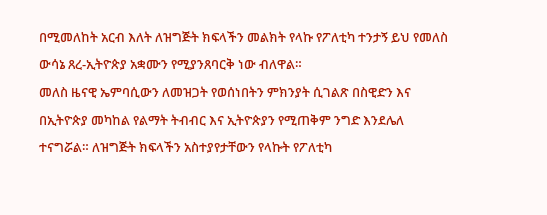በሚመለከት አርብ እለት ለዝግጅት ክፍላችን መልክት የላኩ የፖለቲካ ተንታኝ ይህ የመለስ ውሳኔ ጸረ-ኢትዮጵያ አቋሙን የሚያንጸባርቅ ነው ብለዋል።
መለስ ዜናዊ ኤምባሲውን ለመዝጋት የወሰነበትን ምክንያት ሲገልጽ በስዊድን እና በኢትዮጵያ መካከል የልማት ትብብር እና ኢትዮጵያን የሚጠቅም ንግድ እንደሌለ ተናግሯል። ለዝግጅት ክፍላችን አስተያየታቸውን የላኩት የፖለቲካ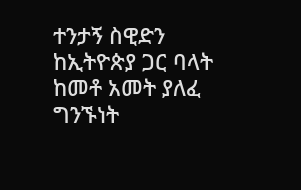ተንታኝ ስዊድን ከኢትዮጵያ ጋር ባላት ከመቶ አመት ያለፈ ግንኙነት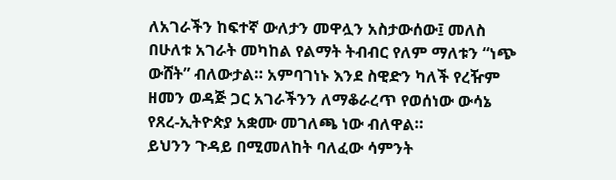ለአገራችን ከፍተኛ ውለታን መዋሏን አስታውሰው፤ መለስ በሁለቱ አገራት መካከል የልማት ትብብር የለም ማለቱን “ነጭ ውሸት” ብለውታል። አምባገነኑ እንደ ስዊድን ካለች የረዥም ዘመን ወዳጅ ጋር አገራችንን ለማቆራረጥ የወሰነው ውሳኔ የጸረ-ኢትዮጵያ አቋሙ መገለጫ ነው ብለዋል።
ይህንን ጉዳይ በሚመለከት ባለፈው ሳምንት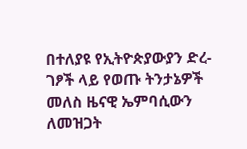በተለያዩ የኢትዮጵያውያን ድረ-ገፆች ላይ የወጡ ትንታኔዎች መለስ ዜናዊ ኤምባሲውን ለመዝጋት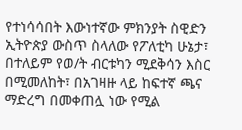የተነሳሳበት እውነተኛው ምክንያት ስዊድን ኢትዮጵያ ውስጥ ስላለው የፖለቲካ ሁኔታ፣ በተለይም የወ/ት ብርቱካን ሚደቅሳን እስር በሚመለከት፣ በአገዛዙ ላይ ከፍተኛ ጫና ማድረግ በመቀጠሏ ነው የሚል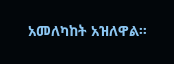አመለካከት አዝለዋል።